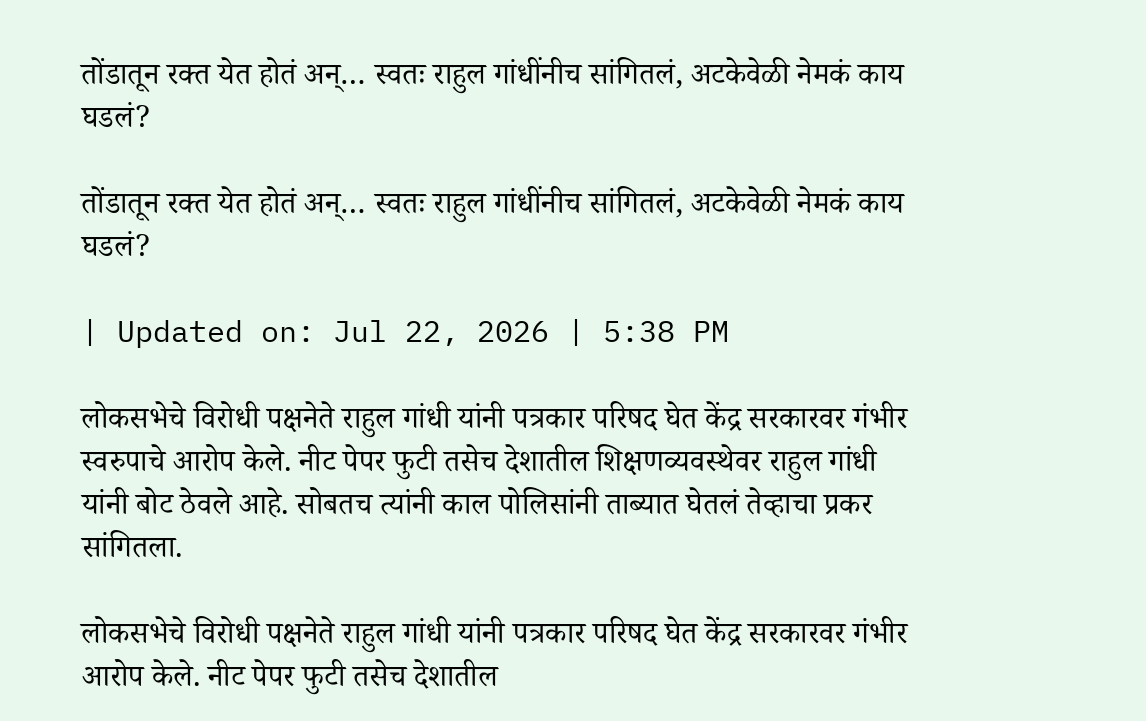तोंडातून रक्त येत होतं अन्… स्वतः राहुल गांधींनीच सांगितलं, अटकेवेळी नेमकं काय घडलं?

तोंडातून रक्त येत होतं अन्… स्वतः राहुल गांधींनीच सांगितलं, अटकेवेळी नेमकं काय घडलं?

| Updated on: Jul 22, 2026 | 5:38 PM

लोकसभेचे विरोधी पक्षनेते राहुल गांधी यांनी पत्रकार परिषद घेत केंद्र सरकारवर गंभीर स्वरुपाचे आरोप केले. नीट पेपर फुटी तसेच देशातील शिक्षणव्यवस्थेवर राहुल गांधी यांनी बोट ठेवले आहे. सोबतच त्यांनी काल पोलिसांनी ताब्यात घेतलं तेव्हाचा प्रकर सांगितला.

लोकसभेचे विरोधी पक्षनेते राहुल गांधी यांनी पत्रकार परिषद घेत केंद्र सरकारवर गंभीर आरोप केले. नीट पेपर फुटी तसेच देशातील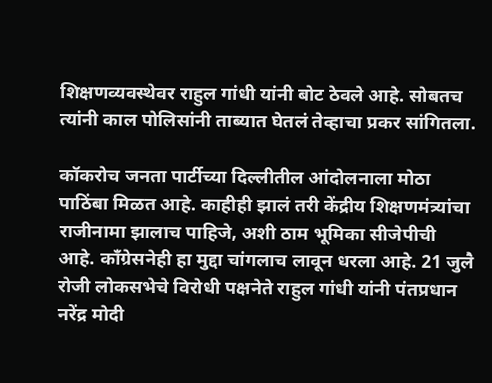शिक्षणव्यवस्थेवर राहुल गांधी यांनी बोट ठेवले आहे. सोबतच त्यांनी काल पोलिसांनी ताब्यात घेतलं तेव्हाचा प्रकर सांगितला.

कॉकरोच जनता पार्टीच्या दिल्लीतील आंदोलनाला मोठा पाठिंबा मिळत आहे. काहीही झालं तरी केंद्रीय शिक्षणमंत्र्यांचा राजीनामा झालाच पाहिजे, अशी ठाम भूमिका सीजेपीची आहे. काँग्रेसनेही हा मुद्दा चांगलाच लावून धरला आहे. 21 जुलै रोजी लोकसभेचे विरोधी पक्षनेते राहुल गांधी यांनी पंतप्रधान नरेंद्र मोदी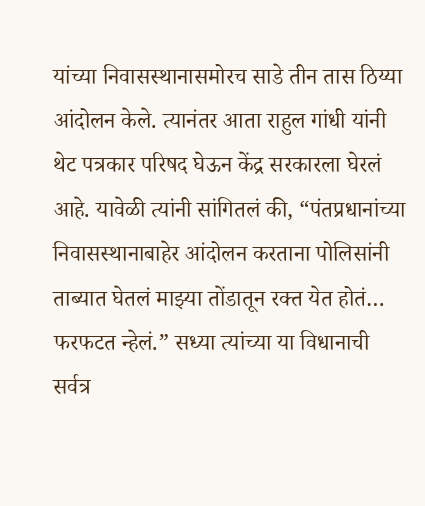यांच्या निवासस्थानासमोरच साडे तीन तास ठिय्या आंदोलन केले. त्यानंतर आता राहुल गांधी यांनी थेट पत्रकार परिषद घेऊन केंद्र सरकारला घेरलं आहे. यावेळी त्यांनी सांगितलं की, “पंतप्रधानांच्या निवासस्थानाबाहेर आंदोलन करताना पोलिसांनी ताब्यात घेतलं माझ्या तोंडातून रक्त येत होतं… फरफटत न्हेलं.” सध्या त्यांच्या या विधानाची सर्वत्र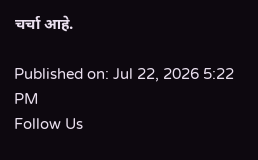चर्चा आहे.

Published on: Jul 22, 2026 5:22 PM
Follow Us